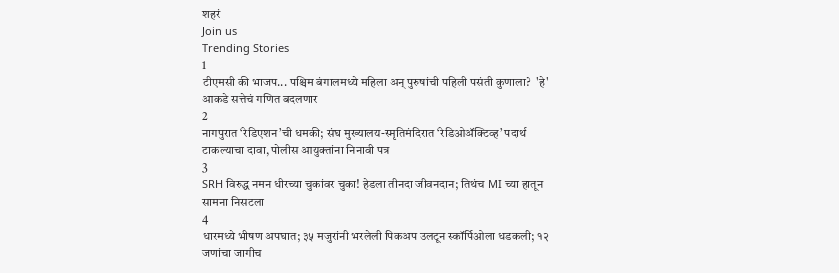शहरं
Join us
Trending Stories
1
टीएमसी की भाजप... पश्चिम बंगालमध्ये महिला अन् पुरुषांची पहिली पसंती कुणाला?  'हे' आकडे सत्तेचं गणित बदलणार
2
नागपुरात ‘रेडिएशन’ची धमकी; संघ मुख्यालय-स्मृतिमंदिरात ‘रेडिओॲक्टिव्ह’ पदार्थ टाकल्याचा दावा, पोलीस आयुक्तांना निनावी पत्र
3
SRH विरुद्ध नमन धीरच्या चुकांवर चुका! हेडला तीनदा जीवनदान; तिथंच MI च्या हातून सामना निसटला
4
धारमध्ये भीषण अपघात; ३५ मजुरांनी भरलेली पिकअप उलटून स्कॉर्पिओला धडकली; १२ जणांचा जागीच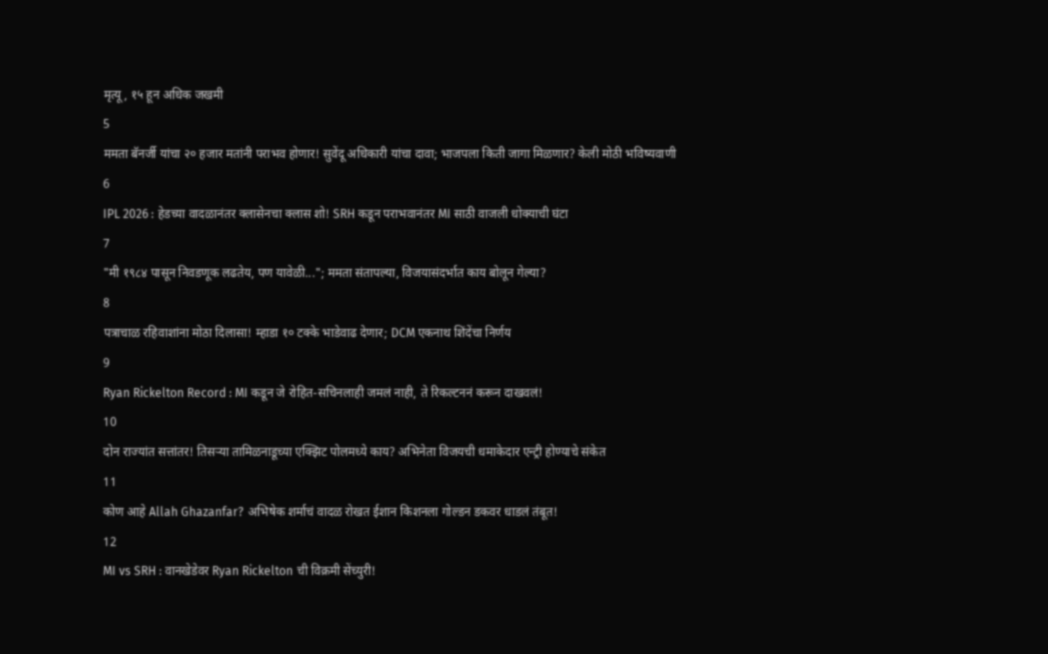मृत्यू, १५ हून अधिक जखमी
5
ममता बॅनर्जी यांचा २० हजार मतांनी पराभव होणार! सुवेंदू अधिकारी यांचा दावा; भाजपला किती जागा मिळणार? केली मोठी भविष्यवाणी
6
IPL 2026 : हेडच्या वादळानंतर क्लासेनचा क्लास शो! SRH कडून पराभवानंतर MI साठी वाजली धोक्याची घंटा
7
"मी १९८४ पासून निवडणूक लढतेय, पण यावेळी..."; ममता संतापल्या, विजयासंदर्भात काय बोलून गेल्या?
8
पत्राचाळ रहिवाशांना मोठा दिलासा! म्हाडा १० टक्के भाडेवाढ देणार; DCM एकनाथ शिंदेंचा निर्णय
9
Ryan Rickelton Record : MI कडून जे रोहित-सचिनलाही जमलं नाही, ते रिकल्टननं करून दाखवलं!
10
दोन राज्यांत सत्तांतर! तिसऱ्या तामिळनाडूच्या एक्झिट पोलमध्ये काय? अभिनेता विजयची धमाकेदार एन्ट्री होण्याचे संकेत
11
कोण आहे Allah Ghazanfar? अभिषेक शर्माचं वादळ रोखत ईशान किशनला गोल्डन डकवर धाडलं तंबूत!
12
MI vs SRH : वानखेडेवर Ryan Rickelton ची विक्रमी सेंच्युरी!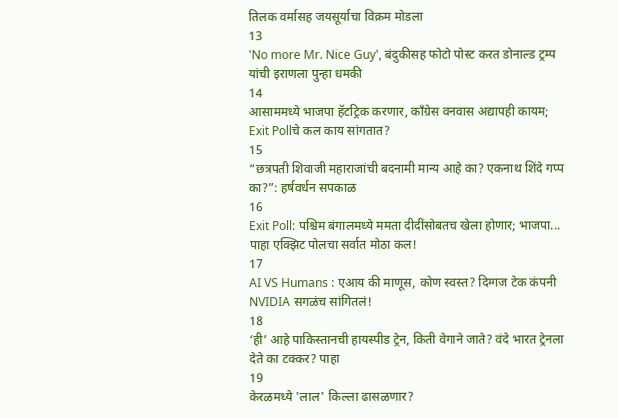तिलक वर्मासह जयसूर्याचा विक्रम मोडला
13
'No more Mr. Nice Guy', बंदुकीसह फोटो पोस्ट करत डोनाल्ड ट्रम्प यांची इराणला पुन्हा धमकी
14
आसाममध्ये भाजपा हॅटट्रिक करणार, काँग्रेस वनवास अद्यापही कायम; Exit Pollचे कल काय सांगतात?
15
“छत्रपती शिवाजी महाराजांची बदनामी मान्य आहे का? एकनाथ शिंदे गप्प का?”: हर्षवर्धन सपकाळ
16
Exit Poll: पश्चिम बंगालमध्ये ममता दीदींसोबतच खेला होणार; भाजपा... पाहा एक्झिट पोलचा सर्वात मोठा कल!
17
AI VS Humans : एआय की माणूस, कोण स्वस्त? दिग्गज टेक कंपनी NVIDIA सगळंच सांगितलं!
18
‘ही’ आहे पाकिस्तानची हायस्पीड ट्रेन, किती वेगाने जाते? वंदे भारत ट्रेनला देते का टक्कर? पाहा
19
केरळमध्ये 'लाल' किल्ला ढासळणार?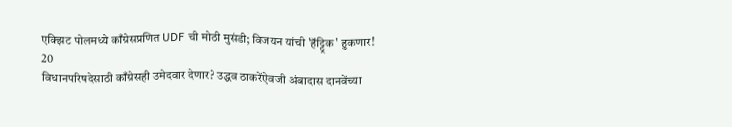एक्झिट पोलमध्ये काँग्रेसप्रणित UDF ची मोठी मुसंडी; विजयन यांची 'हॅट्ट्रिक' हुकणार!
20
विधानपरिषदेसाठी काँग्रेसही उमेदवार देणार? उद्धव ठाकरेंऐवजी अंबादास दानवेंच्या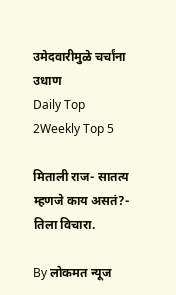उमेदवारीमुळे चर्चांना उधाण
Daily Top 2Weekly Top 5

मिताली राज- सातत्य म्हणजे काय असतं?- तिला विचारा.

By लोकमत न्यूज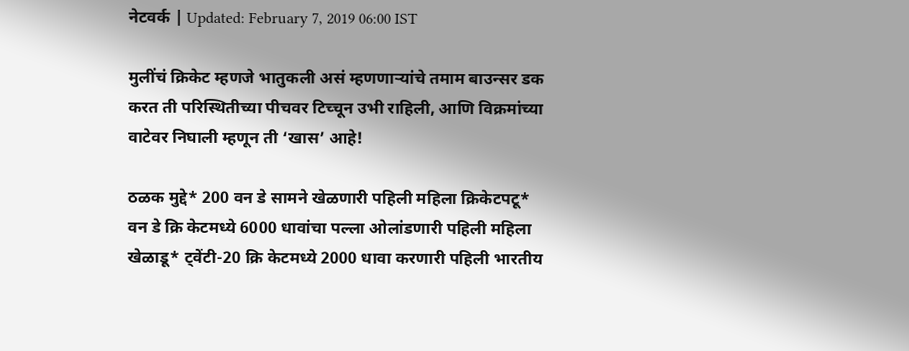नेटवर्क | Updated: February 7, 2019 06:00 IST

मुलींचं क्रिकेट म्हणजे भातुकली असं म्हणणार्‍यांचे तमाम बाउन्सर डक करत ती परिस्थितीच्या पीचवर टिच्चून उभी राहिली, आणि विक्रमांच्या वाटेवर निघाली म्हणून ती ‘खास’ आहे!

ठळक मुद्दे* 200 वन डे सामने खेळणारी पहिली महिला क्रिकेटपटू* वन डे क्रि केटमध्ये 6000 धावांचा पल्ला ओलांडणारी पहिली महिला खेळाडू* ट्वेंटी-20 क्रि केटमध्ये 2000 धावा करणारी पहिली भारतीय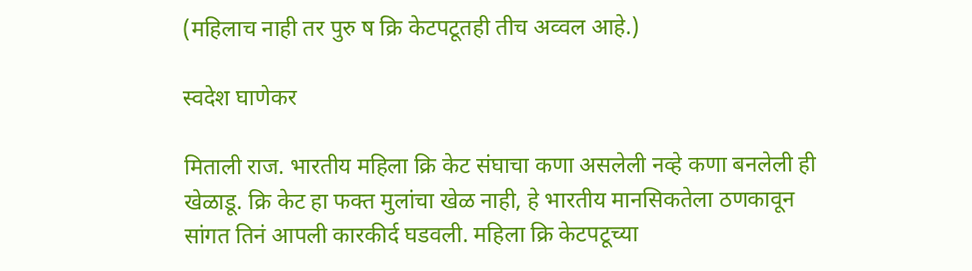(महिलाच नाही तर पुरु ष क्रि केटपटूतही तीच अव्वल आहे.)

स्वदेश घाणेकर

मिताली राज. भारतीय महिला क्रि केट संघाचा कणा असलेली नव्हे कणा बनलेली ही खेळाडू. क्रि केट हा फक्त मुलांचा खेळ नाही, हे भारतीय मानसिकतेला ठणकावून सांगत तिनं आपली कारकीर्द घडवली. महिला क्रि केटपटूच्या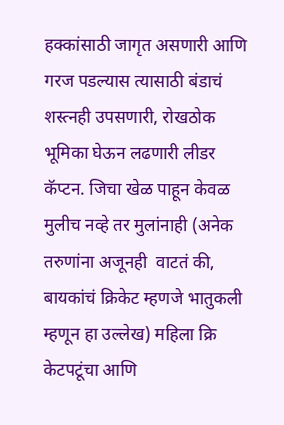हक्कांसाठी जागृत असणारी आणि गरज पडल्यास त्यासाठी बंडाचं शस्त्नही उपसणारी, रोखठोक भूमिका घेऊन लढणारी लीडर कॅप्टन. जिचा खेळ पाहून केवळ मुलीच नव्हे तर मुलांनाही (अनेक तरुणांना अजूनही  वाटतं की, बायकांचं क्रिकेट म्हणजे भातुकली म्हणून हा उल्लेख) महिला क्रि केटपटूंचा आणि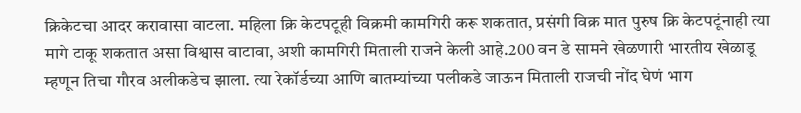क्रिकेटचा आदर करावासा वाटला. महिला क्रि केटपटूही विक्रमी कामगिरी करू शकतात, प्रसंगी विक्र मात पुरुष क्रि केटपटूंनाही त्या मागे टाकू शकतात असा विश्वास वाटावा, अशी कामगिरी मिताली राजने केली आहे.200 वन डे सामने खेळणारी भारतीय खेळाडू म्हणून तिचा गौरव अलीकडेच झाला. त्या रेकॉर्डच्या आणि बातम्यांच्या पलीकडे जाऊन मिताली राजची नोंद घेणं भाग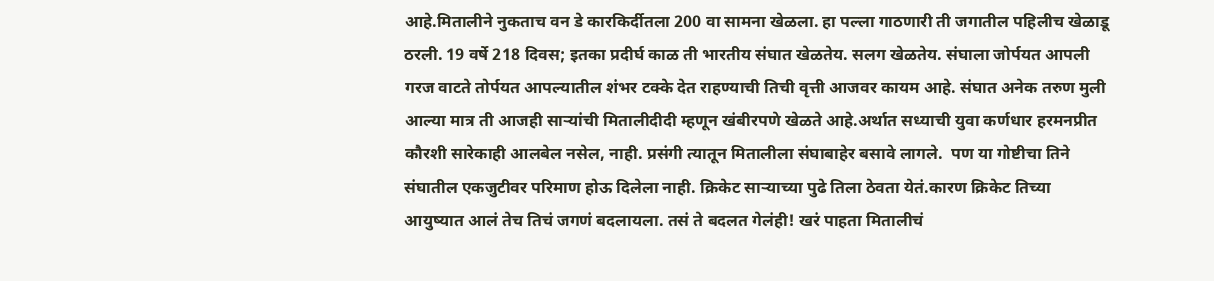आहे.मितालीने नुकताच वन डे कारकिर्दीतला 200 वा सामना खेळला. हा पल्ला गाठणारी ती जगातील पहिलीच खेळाडू ठरली. 19 वर्षे 218 दिवस; इतका प्रदीर्घ काळ ती भारतीय संघात खेळतेय. सलग खेळतेय. संघाला जोर्पयत आपली गरज वाटते तोर्पयत आपल्यातील शंभर टक्के देत राहण्याची तिची वृत्ती आजवर कायम आहे. संघात अनेक तरुण मुली आल्या मात्र ती आजही सार्‍यांची मितालीदीदी म्हणून खंबीरपणे खेळते आहे.अर्थात सध्याची युवा कर्णधार हरमनप्रीत कौरशी सारेकाही आलबेल नसेल, नाही. प्रसंगी त्यातून मितालीला संघाबाहेर बसावे लागले.  पण या गोष्टीचा तिने संघातील एकजुटीवर परिमाण होऊ दिलेला नाही. क्रिकेट सार्‍याच्या पुढे तिला ठेवता येतं.कारण क्रिकेट तिच्या आयुष्यात आलं तेच तिचं जगणं बदलायला. तसं ते बदलत गेलंही! खरं पाहता मितालीचं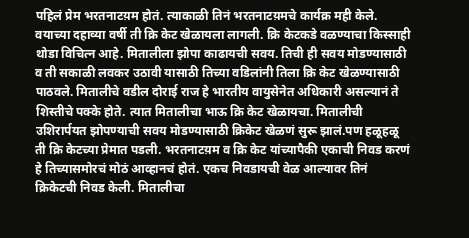पहिलं प्रेम भरतनाटय़म होतं. त्याकाळी तिनं भरतनाटय़मचे कार्यक्र मही केले. वयाच्या दहाव्या वर्षी ती क्रि केट खेळायला लागली. क्रि केटकडे वळण्याचा किस्साही थोडा विचित्न आहे. मितालीला झोपा काढायची सवय. तिची ही सवय मोडण्यासाठी व ती सकाळी लवकर उठावी यासाठी तिच्या वडिलांनी तिला क्रि केट खेळण्यासाठी पाठवले. मितालीचे वडील दोराई राज हे भारतीय वायुसेनेत अधिकारी असल्यानं ते शिस्तीचे पक्के होते. त्यात मितालीचा भाऊ क्रि केट खेळायचा. मितालीची उशिरार्पयत झोपण्याची सवय मोडण्यासाठी क्रिकेट खेळणं सुरू झालं.पण हळूहळू ती क्रि केटच्या प्रेमात पडली. भरतनाटय़म व क्रि केट यांच्यापैकी एकाची निवड करणं हे तिच्यासमोरचं मोठं आव्हानचं होतं. एकच निवडायची वेळ आल्यावर तिनं क्रिकेटची निवड केली. मितालीचा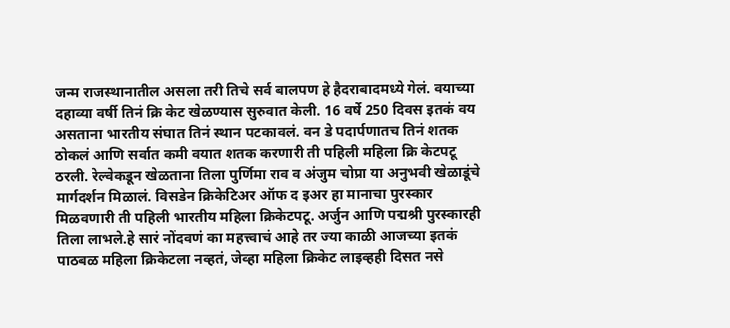जन्म राजस्थानातील असला तरी तिचे सर्व बालपण हे हैदराबादमध्ये गेलं. वयाच्या दहाव्या वर्षी तिनं क्रि केट खेळण्यास सुरुवात केली. 16 वर्षे 250 दिवस इतकं वय असताना भारतीय संघात तिनं स्थान पटकावलं. वन डे पदार्पणातच तिनं शतक ठोकलं आणि सर्वात कमी वयात शतक करणारी ती पहिली महिला क्रि केटपटू ठरली. रेल्वेकडून खेळताना तिला पुर्णिमा राव व अंजुम चोप्रा या अनुभवी खेळाडूंचे मार्गदर्शन मिळालं. विसडेन क्रिकेटिअर ऑफ द इअर हा मानाचा पुरस्कार मिळवणारी ती पहिली भारतीय महिला क्रिकेटपटू. अर्जुन आणि पद्मश्री पुरस्कारही तिला लाभले.हे सारं नोंदवणं का महत्त्वाचं आहे तर ज्या काळी आजच्या इतकं पाठबळ महिला क्रिकेटला नव्हतं, जेव्हा महिला क्रिकेट लाइव्हही दिसत नसे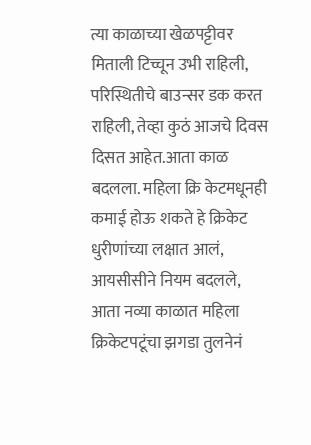त्या काळाच्या खेळपट्टीवर मिताली टिच्चून उभी राहिली, परिस्थितीचे बाउन्सर डक करत राहिली, तेव्हा कुठं आजचे दिवस दिसत आहेत.आता काळ बदलला. महिला क्रि केटमधूनही कमाई होऊ शकते हे क्रिकेट धुरीणांच्या लक्षात आलं, आयसीसीने नियम बदलले, आता नव्या काळात महिला क्रिकेटपटूंचा झगडा तुलनेनं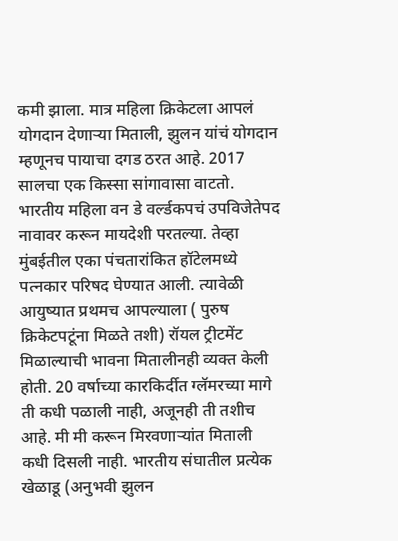कमी झाला. मात्र महिला क्रिकेटला आपलं योगदान देणार्‍या मिताली, झुलन यांचं योगदान म्हणूनच पायाचा दगड ठरत आहे. 2017 सालचा एक किस्सा सांगावासा वाटतो. भारतीय महिला वन डे वर्ल्डकपचं उपविजेतेपद नावावर करून मायदेशी परतल्या. तेव्हा मुंबईतील एका पंचतारांकित हॉटेलमध्ये पत्नकार परिषद घेण्यात आली. त्यावेळी आयुष्यात प्रथमच आपल्याला ( पुरुष क्रिकेटपटूंना मिळते तशी) रॉयल ट्रीटमेंट मिळाल्याची भावना मितालीनही व्यक्त केली होती. 20 वर्षाच्या कारकिर्दीत ग्लॅमरच्या मागे ती कधी पळाली नाही, अजूनही ती तशीच आहे. मी मी करून मिरवणार्‍यांत मिताली कधी दिसली नाही. भारतीय संघातील प्रत्येक खेळाडू (अनुभवी झुलन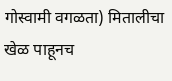गोस्वामी वगळता) मितालीचा खेळ पाहूनच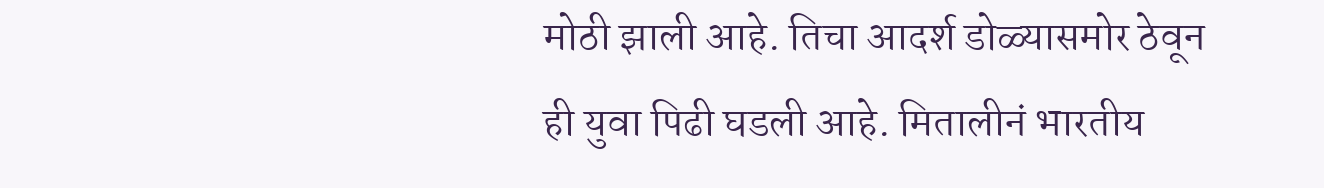मोठी झाली आहे. तिचा आदर्श डोळ्यासमोर ठेवून ही युवा पिढी घडली आहे. मितालीनं भारतीय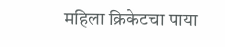महिला क्रिकेटचा पाया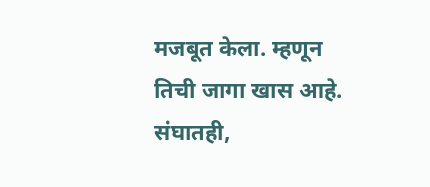मजबूत केला. म्हणून तिची जागा खास आहे. संघातही,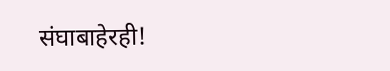संघाबाहेरही!